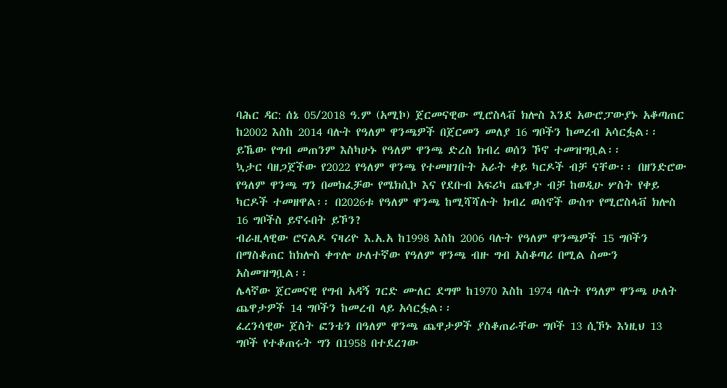ባሕር ዳር: ሰኔ 05/2018 ዓ.ም (አሚኮ) ጀርመናዊው ሚሮስላቭ ክሎስ እንደ አውሮፓውያኑ አቆጣጠር ከ2002 እስከ 2014 ባሉት የዓለም ዋንጫዎች በጀርመን መለያ 16 ግቦችን ከመረብ አሳርፏል፡፡ ይኼው የግብ መጠንም እስካሁኑ የዓለም ዋንጫ ድረስ ክብረ ወሰን ኾኖ ተመዝግቧል፡፡
ኳታር ባዘጋጀችው የ2022 የዓለም ዋንጫ የተመዘገቡት አራት ቀይ ካርዶች ብቻ ናቸው፡፡ በዘንድሮው የዓለም ዋንጫ ግን በመክፈቻው የሜክሲኮ እና የደቡብ አፍሪካ ጨዋታ ብቻ ከወዲሁ ሦስት የቀይ ካርዶች ተመዘዋል፡፡ በ2026ቱ የዓለም ዋንጫ ከሚሻሻሉት ክብረ ወሰኖች ውስጥ የሚሮስላቭ ክሎስ 16 ግቦችስ ይኖሩበት ይኾን?
ብራዚላዊው ሮናልዶ ናዛሪዮ እ.አ.አ ከ1998 እስከ 2006 ባሉት የዓለም ዋንጫዎች 15 ግቦችን በማስቆጠር ከክሎስ ቀጥሎ ሁለተኛው የዓለም ዋንጫ ብዙ ግብ አስቆጣሪ በሚል ስሙን አስመዝግቧል፡፡
ሌላኛው ጀርመናዊ የግብ አዳኝ ገርድ ሙለር ደግሞ ከ1970 እስከ 1974 ባሉት የዓለም ዋንጫ ሁለት ጨዋታዎች 14 ግቦችን ከመረብ ላይ አሳርፏል፡፡
ፈረንሳዊው ጀስት ፎንቴን በዓለም ዋንጫ ጨዋታዎች ያስቆጠራቸው ግቦች 13 ሲኾኑ እነዚህ 13 ግቦች የተቆጠሩት ግን በ1958 በተደረገው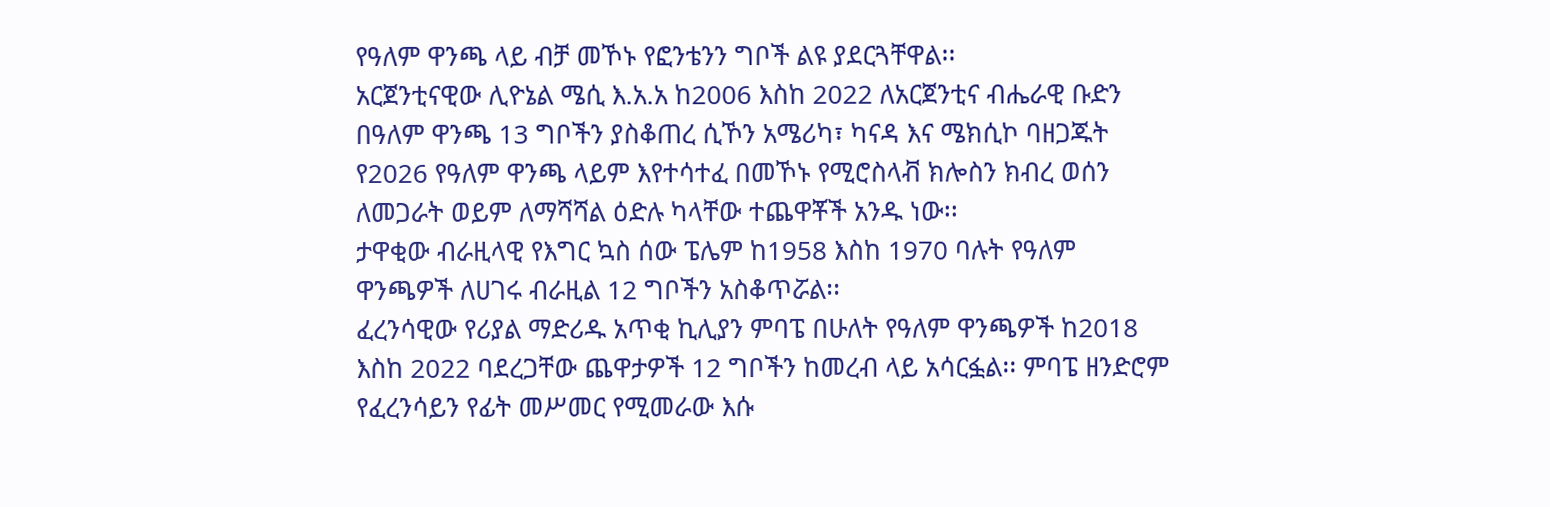የዓለም ዋንጫ ላይ ብቻ መኾኑ የፎንቴንን ግቦች ልዩ ያደርጓቸዋል፡፡
አርጀንቲናዊው ሊዮኔል ሜሲ እ.አ.አ ከ2006 እስከ 2022 ለአርጀንቲና ብሔራዊ ቡድን በዓለም ዋንጫ 13 ግቦችን ያስቆጠረ ሲኾን አሜሪካ፣ ካናዳ እና ሜክሲኮ ባዘጋጁት የ2026 የዓለም ዋንጫ ላይም እየተሳተፈ በመኾኑ የሚሮስላቭ ክሎስን ክብረ ወሰን ለመጋራት ወይም ለማሻሻል ዕድሉ ካላቸው ተጨዋቾች አንዱ ነው፡፡
ታዋቂው ብራዚላዊ የእግር ኳስ ሰው ፔሌም ከ1958 እስከ 1970 ባሉት የዓለም ዋንጫዎች ለሀገሩ ብራዚል 12 ግቦችን አስቆጥሯል፡፡
ፈረንሳዊው የሪያል ማድሪዱ አጥቂ ኪሊያን ምባፔ በሁለት የዓለም ዋንጫዎች ከ2018 እስከ 2022 ባደረጋቸው ጨዋታዎች 12 ግቦችን ከመረብ ላይ አሳርፏል፡፡ ምባፔ ዘንድሮም የፈረንሳይን የፊት መሥመር የሚመራው እሱ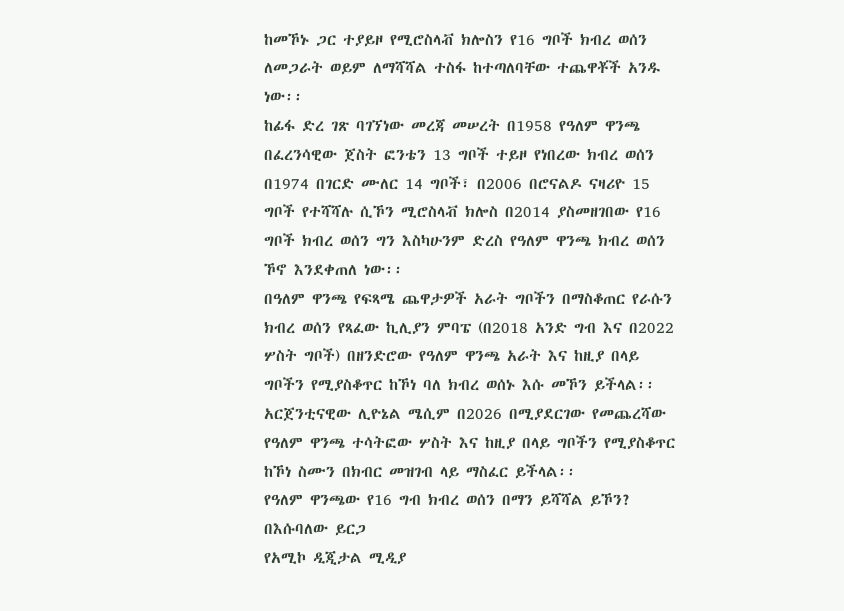ከመኾኑ ጋር ተያይዞ የሚሮስላቭ ክሎስን የ16 ግቦች ክብረ ወሰን ለመጋራት ወይም ለማሻሻል ተስፋ ከተጣለባቸው ተጨዋቾች አንዱ ነው፡፡
ከፊፋ ድረ ገጽ ባገኘነው መረጃ መሠረት በ1958 የዓለም ዋንጫ በፈረንሳዊው ጀስት ፎንቴን 13 ግቦች ተይዞ የነበረው ክብረ ወሰን በ1974 በገርድ ሙለር 14 ግቦች፣ በ2006 በሮናልዶ ናዛሪዮ 15 ግቦች የተሻሻሉ ሲኾን ሚሮስላቭ ክሎስ በ2014 ያስመዘገበው የ16 ግቦች ክብረ ወሰን ግን እስካሁንም ድረስ የዓለም ዋንጫ ክብረ ወሰን ኾኖ እንደቀጠለ ነው፡፡
በዓለም ዋንጫ የፍጻሜ ጨዋታዎች አራት ግቦችን በማስቆጠር የራሱን ክብረ ወሰን የጻፈው ኪሊያን ምባፔ (በ2018 አንድ ግብ እና በ2022 ሦስት ግቦች) በዘንድሮው የዓለም ዋንጫ አራት እና ከዚያ በላይ ግቦችን የሚያስቆጥር ከኾነ ባለ ክብረ ወሰኑ እሱ መኾን ይችላል፡፡
አርጀንቲናዊው ሊዮኔል ሜሲም በ2026 በሚያደርገው የመጨረሻው የዓለም ዋንጫ ተሳትፎው ሦስት እና ከዚያ በላይ ግቦችን የሚያስቆጥር ከኾነ ስሙን በክብር መዝገብ ላይ ማስፈር ይችላል፡፡
የዓለም ዋንጫው የ16 ግብ ክብረ ወሰን በማን ይሻሻል ይኾን?
በእሱባለው ይርጋ
የአሚኮ ዲጂታል ሚዲያ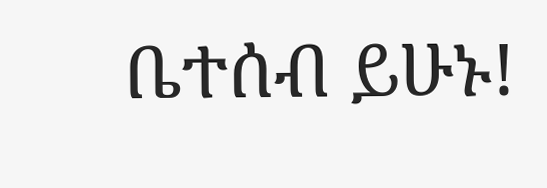ቤተሰብ ይሁኑ!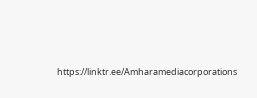https://linktr.ee/Amharamediacorporations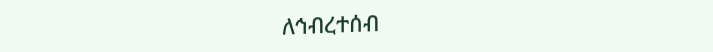ለኅብረተሰብ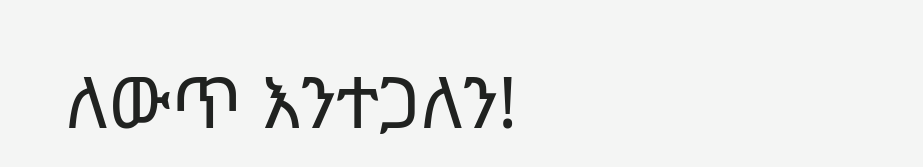ለውጥ እንተጋለን!